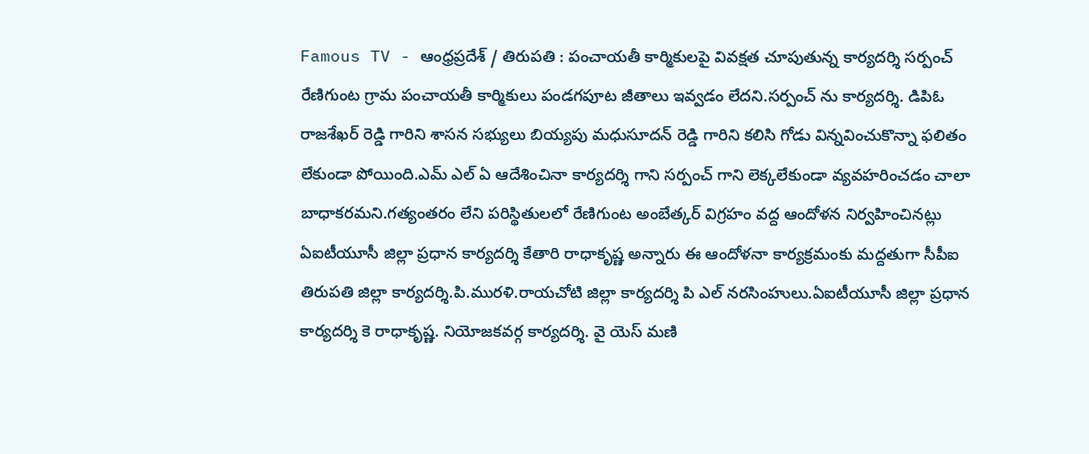Famous TV - ఆంధ్రప్రదేశ్ / తిరుపతి : పంచాయతీ కార్మికులపై వివక్షత చూపుతున్న కార్యదర్శి సర్పంచ్ రేణిగుంట గ్రామ పంచాయతీ కార్మికులు పండగపూట జీతాలు ఇవ్వడం లేదని.సర్పంచ్ ను కార్యదర్శి. డిపిఓ రాజశేఖర్ రెడ్డి గారిని శాసన సభ్యులు బియ్యపు మధుసూదన్ రెడ్డి గారిని కలిసి గోడు విన్నవించుకొన్నా ఫలితం లేకుండా పోయింది.ఎమ్ ఎల్ ఏ ఆదేశించినా కార్యదర్శి గాని సర్పంచ్ గాని లెక్కలేకుండా వ్యవహరించడం చాలా బాధాకరమని.గత్యంతరం లేని పరిస్థితులలో రేణిగుంట అంబేత్కర్ విగ్రహం వద్ద ఆందోళన నిర్వహించినట్లు ఏఐటీయూసీ జిల్లా ప్రధాన కార్యదర్శి కేతారి రాధాకృష్ణ అన్నారు ఈ ఆందోళనా కార్యక్రమంకు మద్దతుగా సీపీఐ తిరుపతి జిల్లా కార్యదర్శి.పి.మురళి.రాయచోటి జిల్లా కార్యదర్శి పి ఎల్ నరసింహులు.ఏఐటీయూసీ జిల్లా ప్రధాన కార్యదర్శి కె రాధాకృష్ణ. నియోజకవర్గ కార్యదర్శి. వై యెస్ మణి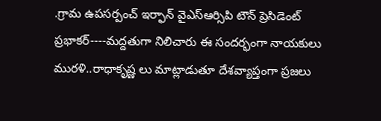.గ్రామ ఉపసర్పంచ్ ఇర్ఫాన్ వైఎస్ఆర్సిపి టౌన్ ప్రెసిడెంట్ ప్రభాకర్----మద్దతుగా నిలిచారు ఈ సందర్భంగా నాయకులు మురళి..రాధాకృష్ణ లు మాట్లాడుతూ దేశవ్యాప్తంగా ప్రజలు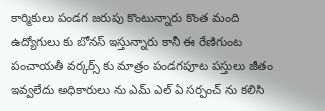కార్మికులు పండగ జరుపు కొంటున్నారు కొంత మంది ఉద్యోగులు కు బోనస్ ఇస్తున్నారు కానీ ఈ రేణిగుంట పంచాయతీ వర్కర్స్ కు మాత్రం పండగపూట పస్తులు జీతం ఇవ్వలేదు అధికారులు ను ఎమ్ ఎల్ ఏ సర్పంచ్ ను కలిసి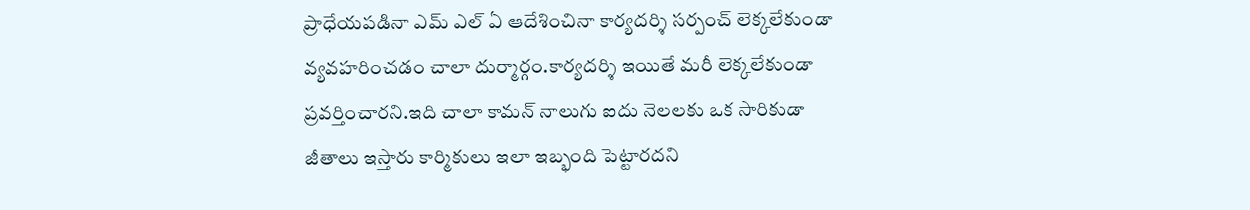ప్రాధేయపడినా ఎమ్ ఎల్ ఏ ఆదేశించినా కార్యదర్శి సర్పంచ్ లెక్కలేకుండా వ్యవహరించడం చాలా దుర్మార్గం.కార్యదర్శి ఇయితే మరీ లెక్కలేకుండా ప్రవర్తించారని.ఇది చాలా కామన్ నాలుగు ఐదు నెలలకు ఒక సారికుడా జీతాలు ఇస్తారు కార్మికులు ఇలా ఇబ్భంది పెట్టారదని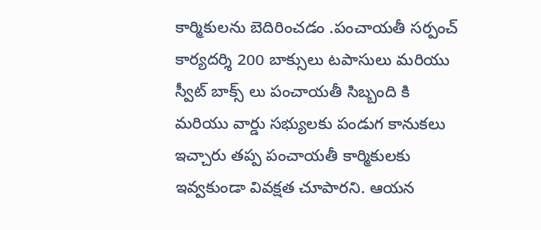కార్మికులను బెదిరించడం .పంచాయతీ సర్పంచ్ కార్యదర్శి 200 బాక్సులు టపాసులు మరియు స్వీట్ బాక్స్ లు పంచాయతీ సిబ్బంది కి మరియు వార్డు సభ్యులకు పండుగ కానుకలు ఇచ్చారు తప్ప పంచాయతీ కార్మికులకు ఇవ్వకుండా వివక్షత చూపారని. ఆయన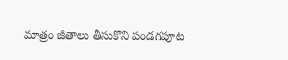మాత్రం జీతాలు తీసుకొని పండగపూట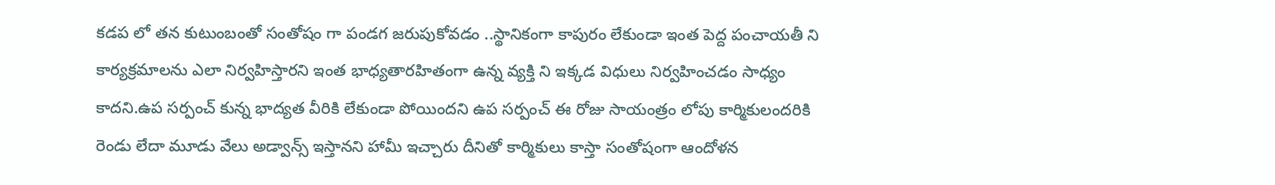కడప లో తన కుటుంబంతో సంతోషం గా పండగ జరుపుకోవడం ..స్థానికంగా కాపురం లేకుండా ఇంత పెద్ద పంచాయతీ ని కార్యక్రమాలను ఎలా నిర్వహిస్తారని ఇంత భాధ్యతారహితంగా ఉన్న వ్యక్తి ని ఇక్కడ విధులు నిర్వహించడం సాధ్యం కాదని.ఉప సర్పంచ్ కున్న భాద్యత వీరికి లేకుండా పోయిందని ఉప సర్పంచ్ ఈ రోజు సాయంత్రం లోపు కార్మికులందరికి రెండు లేదా మూడు వేలు అడ్వాన్స్ ఇస్తానని హామీ ఇచ్చారు దీనితో కార్మికులు కాస్తా సంతోషంగా ఆందోళన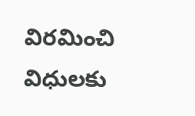విరమించి విధులకు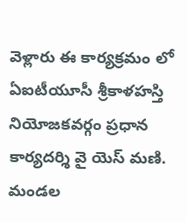వెళ్లారు ఈ కార్యక్రమం లో ఏఐటీయూసీ శ్రీకాళహస్తి నియోజకవర్గం ప్రధాన కార్యదర్శి వై యెస్ మణి. మండల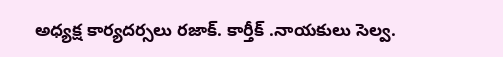అధ్యక్ష కార్యదర్సలు రజాక్. కార్తీక్ .నాయకులు సెల్వ.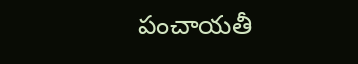పంచాయతీ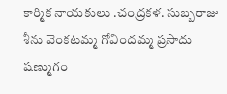కార్మిక నాయకులు .చంద్రకళ. సుబ్బరాజు శీను వెంకటమ్మ గోవిందమ్మ ప్రసాదు షణ్ముగం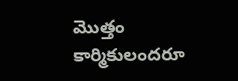మొత్తం కార్మికులందరూ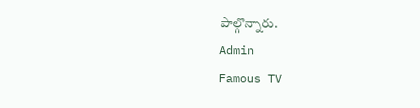పాల్గొన్నారు.
Admin
Famous TV